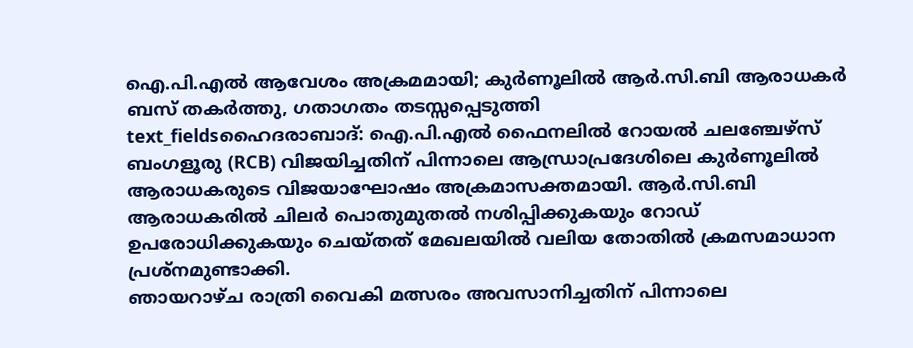ഐ.പി.എൽ ആവേശം അക്രമമായി; കുർണൂലിൽ ആർ.സി.ബി ആരാധകർ ബസ് തകർത്തു, ഗതാഗതം തടസ്സപ്പെടുത്തി
text_fieldsഹൈദരാബാദ്: ഐ.പി.എൽ ഫൈനലിൽ റോയൽ ചലഞ്ചേഴ്സ് ബംഗളൂരു (RCB) വിജയിച്ചതിന് പിന്നാലെ ആന്ധ്രാപ്രദേശിലെ കുർണൂലിൽ ആരാധകരുടെ വിജയാഘോഷം അക്രമാസക്തമായി. ആർ.സി.ബി ആരാധകരിൽ ചിലർ പൊതുമുതൽ നശിപ്പിക്കുകയും റോഡ് ഉപരോധിക്കുകയും ചെയ്തത് മേഖലയിൽ വലിയ തോതിൽ ക്രമസമാധാന പ്രശ്നമുണ്ടാക്കി.
ഞായറാഴ്ച രാത്രി വൈകി മത്സരം അവസാനിച്ചതിന് പിന്നാലെ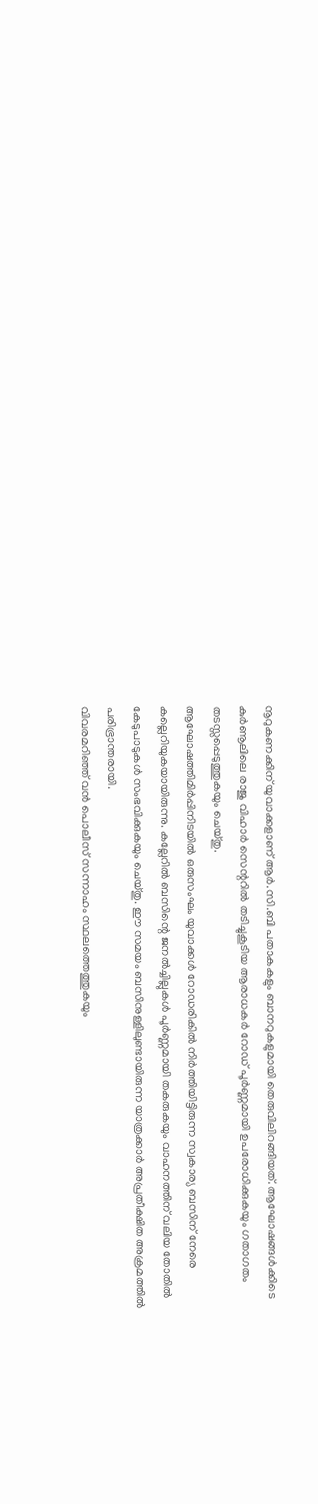നൂറുകണക്കിന് യുവാക്കളാണ് ആർ.സി.ബി പതാകകളും ബാനറുകളുമായി തെരുവിലിറങ്ങിയത്. ആഘോഷങ്ങൾക്കിടെ കുർണൂലിലെ രാജു വിഹാർ സെന്ററിൽ തടിച്ചുകൂടിയ ആരാധകർ റോഡ് പൂർണ്ണമായി ഉപരോധിക്കുകയും ഗതാഗതം തടസ്സപ്പെടുത്തുകയും ചെയ്തു.
ആഘോഷത്തിമിർപ്പിനിടയിൽ ഒരുസംഘം യുവാക്കൾ റോഡരികിൽ നിർത്തിയിട്ടിരുന്ന സ്വകാര്യ ബസിന് നേരെ കല്ലെറിയുകയായിരുന്നു. കല്ലേറിൽ ബസിന്റെ ജനൽച്ചില്ലുകൾ പൂർണ്ണമായി തകരുകയും വാഹനത്തിന് വലിയ തോതിൽ കേടുപാടുകൾ സംഭവിക്കുകയും ചെയ്തു. ഈ സമയം ബസിനുള്ളിലുണ്ടായിരുന്ന യാത്രക്കാർ അപ്രതീക്ഷിത അക്രമത്തിൽ പരിഭ്രാന്തരായി.
വിവരമറിഞ്ഞ് വൻ പൊലീസ് സന്നാഹം സ്ഥലത്തെത്തുകയും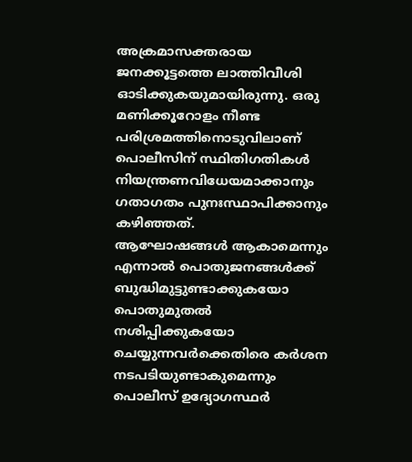അക്രമാസക്തരായ ജനക്കൂട്ടത്തെ ലാത്തിവീശി ഓടിക്കുകയുമായിരുന്നു. ഒരു മണിക്കൂറോളം നീണ്ട പരിശ്രമത്തിനൊടുവിലാണ് പൊലീസിന് സ്ഥിതിഗതികൾ നിയന്ത്രണവിധേയമാക്കാനും ഗതാഗതം പുനഃസ്ഥാപിക്കാനും കഴിഞ്ഞത്.
ആഘോഷങ്ങൾ ആകാമെന്നും എന്നാൽ പൊതുജനങ്ങൾക്ക് ബുദ്ധിമുട്ടുണ്ടാക്കുകയോ പൊതുമുതൽ നശിപ്പിക്കുകയോ ചെയ്യുന്നവർക്കെതിരെ കർശന നടപടിയുണ്ടാകുമെന്നും പൊലീസ് ഉദ്യോഗസ്ഥർ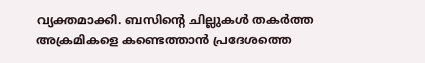വ്യക്തമാക്കി. ബസിന്റെ ചില്ലുകൾ തകർത്ത അക്രമികളെ കണ്ടെത്താൻ പ്രദേശത്തെ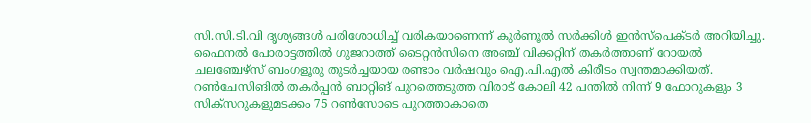സി.സി.ടി.വി ദൃശ്യങ്ങൾ പരിശോധിച്ച് വരികയാണെന്ന് കുർണൂൽ സർക്കിൾ ഇൻസ്പെക്ടർ അറിയിച്ചു.
ഫൈനൽ പോരാട്ടത്തിൽ ഗുജറാത്ത് ടൈറ്റൻസിനെ അഞ്ച് വിക്കറ്റിന് തകർത്താണ് റോയൽ ചലഞ്ചേഴ്സ് ബംഗളൂരു തുടർച്ചയായ രണ്ടാം വർഷവും ഐ.പി.എൽ കിരീടം സ്വന്തമാക്കിയത്. റൺചേസിങിൽ തകർപ്പൻ ബാറ്റിങ് പുറത്തെടുത്ത വിരാട് കോലി 42 പന്തിൽ നിന്ന് 9 ഫോറുകളും 3 സിക്സറുകളുമടക്കം 75 റൺസോടെ പുറത്താകാതെ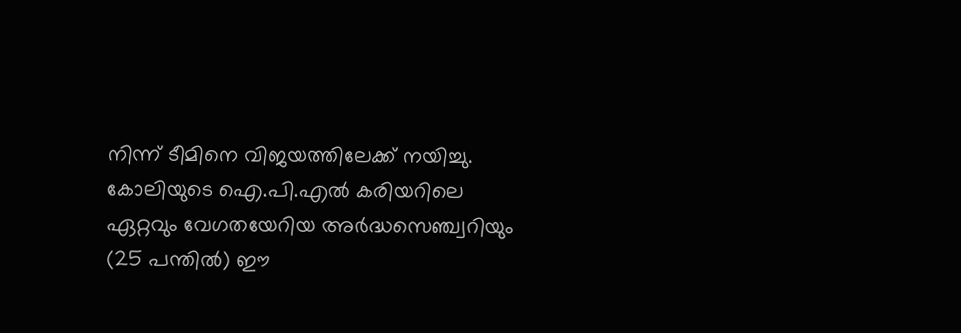നിന്ന് ടീമിനെ വിജയത്തിലേക്ക് നയിച്ചു. കോലിയുടെ ഐ.പി.എൽ കരിയറിലെ ഏറ്റവും വേഗതയേറിയ അർദ്ധസെഞ്ച്വറിയും (25 പന്തിൽ) ഈ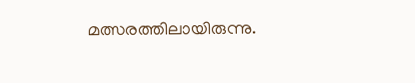മത്സരത്തിലായിരുന്നു.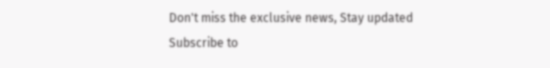Don't miss the exclusive news, Stay updated
Subscribe to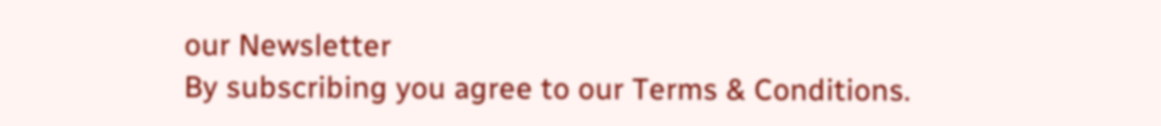our Newsletter
By subscribing you agree to our Terms & Conditions.